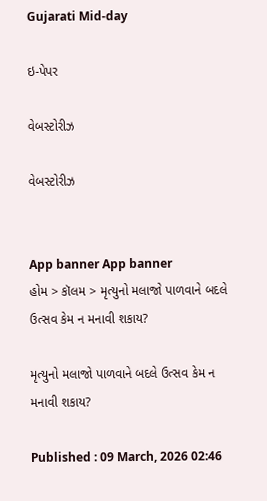Gujarati Mid-day

ઇ-પેપર

વેબસ્ટોરીઝ

વેબસ્ટોરીઝ


App banner App banner
હોમ > કૉલમ > મૃત્યુનો મલાજો પાળવાને બદલે ઉત્સવ કેમ ન મનાવી શકાય?

મૃત્યુનો મલાજો પાળવાને બદલે ઉત્સવ કેમ ન મનાવી શકાય?

Published : 09 March, 2026 02:46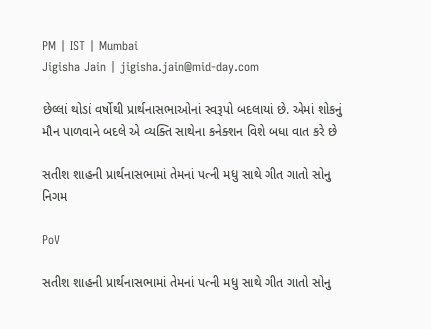PM | IST | Mumbai
Jigisha Jain | jigisha.jain@mid-day.com

છેલ્લાં થોડાં વર્ષોથી પ્રાર્થનાસભાઓનાં સ્વરૂપો બદલાયાં છે. એમાં શોકનું મૌન પાળવાને બદલે એ વ્યક્તિ સાથેના કનેક્શન વિશે બધા વાત કરે છે

સતીશ શાહની પ્રાર્થનાસભામાં તેમનાં પત્ની મધુ સાથે ગીત ગાતો સોનુ નિગમ

PoV

સતીશ શાહની પ્રાર્થનાસભામાં તેમનાં પત્ની મધુ સાથે ગીત ગાતો સોનુ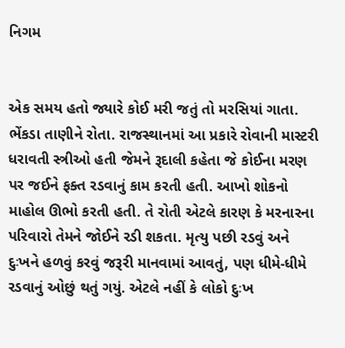નિગમ


એક સમય હતો જ્યારે કોઈ મરી જતું તો મરસિયાં ગાતા. ભેંકડા તાણીને રોતા. રાજસ્થાનમાં આ પ્રકારે રોવાની માસ્ટરી ધરાવતી સ્ત્રીઓ હતી જેમને રૂદાલી કહેતા જે કોઈના મરણ પર જઈને ફક્ત રડવાનું કામ કરતી હતી. આખો શોકનો માહોલ ઊભો કરતી હતી. તે રોતી એટલે કારણ કે મરનારના પરિવારો તેમને જોઈને રડી શકતા. મૃત્યુ પછી રડવું અને દુઃખને હળવું કરવું જરૂરી માનવામાં આવતું, પણ ધીમે-ધીમે રડવાનું ઓછું થતું ગયું. એટલે નહીં કે લોકો દુઃખ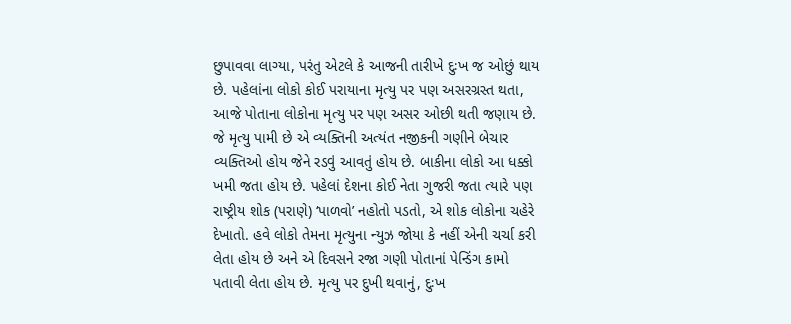છુપાવવા લાગ્યા, પરંતુ એટલે કે આજની તારીખે દુઃખ જ ઓછું થાય છે. પહેલાંના લોકો કોઈ પરાયાના મૃત્યુ પર પણ અસરગ્રસ્ત થતા, આજે પોતાના લોકોના મૃત્યુ પર પણ અસર ઓછી થતી જણાય છે. જે મૃત્યુ પામી છે એ વ્યક્તિની અત્યંત નજીકની ગણીને બેચાર વ્યક્તિઓ હોય જેને રડવું આવતું હોય છે. બાકીના લોકો આ ધક્કો ખમી જતા હોય છે. પહેલાં દેશના કોઈ નેતા ગુજરી જતા ત્યારે પણ રાષ્ટ્રીય શોક (પરાણે) ‘પાળવો’ નહોતો પડતો, એ શોક લોકોના ચહેરે દેખાતો. હવે લોકો તેમના મૃત્યુના ન્યુઝ જોયા કે નહીં એની ચર્ચા કરી લેતા હોય છે અને એ દિવસને રજા ગણી પોતાનાં પેન્ડિંગ કામો પતાવી લેતા હોય છે. મૃત્યુ પર દુખી થવાનું, દુઃખ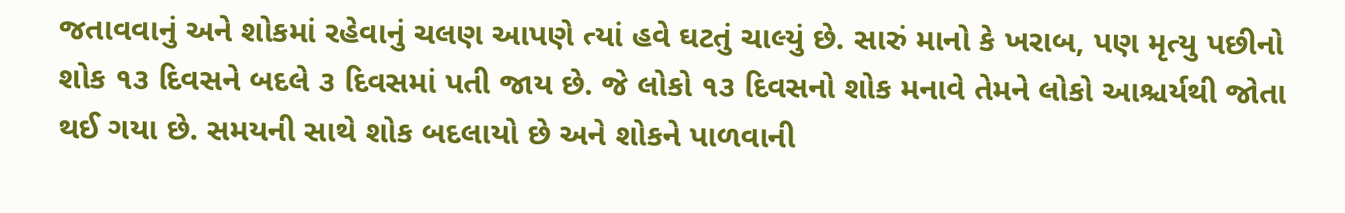જતાવવાનું અને શોકમાં રહેવાનું ચલણ આપણે ત્યાં હવે ઘટતું ચાલ્યું છે. સારું માનો કે ખરાબ, પણ મૃત્યુ પછીનો શોક ૧૩ દિવસને બદલે ૩ દિવસમાં પતી જાય છે. જે લોકો ૧૩ દિવસનો શોક મનાવે તેમને લોકો આશ્ચર્યથી જોતા થઈ ગયા છે. સમયની સાથે શોક બદલાયો છે અને શોકને પાળવાની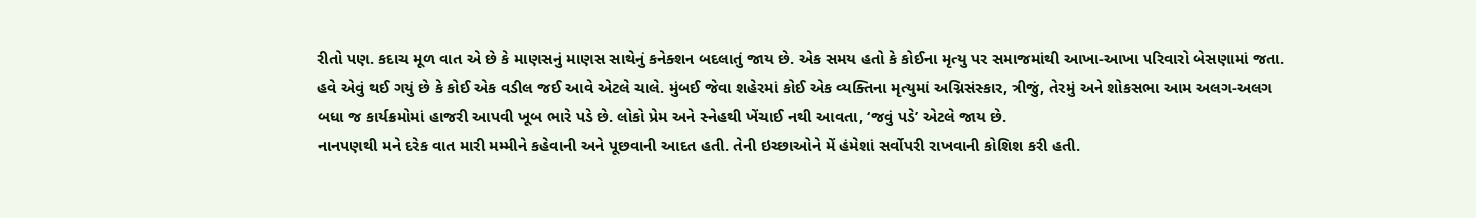રીતો પણ. કદાચ મૂળ વાત એ છે કે માણસનું માણસ સાથેનું કનેક્શન બદલાતું જાય છે. એક સમય હતો કે કોઈના મૃત્યુ પર સમાજમાંથી આખા-આખા પરિવારો બેસણામાં જતા. હવે એવું થઈ ગયું છે કે કોઈ એક વડીલ જઈ આવે એટલે ચાલે. મુંબઈ જેવા શહેરમાં કોઈ એક વ્યક્તિના મૃત્યુમાં અગ્નિસંસ્કાર, ત્રીજું, તેરમું અને શોકસભા આમ અલગ-અલગ બધા જ કાર્યક્રમોમાં હાજરી આપવી ખૂબ ભારે પડે છે. લોકો પ્રેમ અને સ્નેહથી ખેંચાઈ નથી આવતા, ‘જવું પડે’ એટલે જાય છે.
નાનપણથી મને દરેક વાત મારી મમ્મીને કહેવાની અને પૂછવાની આદત હતી. તેની ઇચ્છાઓને મેં હંમેશાં સર્વોપરી રાખવાની કોશિશ કરી હતી.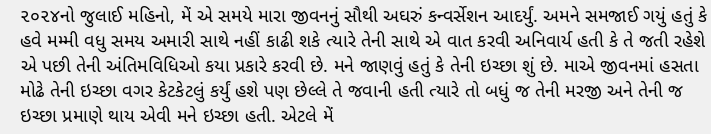૨૦૨૪નો જુલાઈ મહિનો, મેં એ સમયે મારા જીવનનું સૌથી અઘરું કન્વર્સેશન આદર્યું. અમને સમજાઈ ગયું હતું કે હવે મમ્મી વધુ સમય અમારી સાથે નહીં કાઢી શકે ત્યારે તેની સાથે એ વાત કરવી અનિવાર્ય હતી કે તે જતી રહેશે એ પછી તેની અંતિમવિધિઓ કયા પ્રકારે કરવી છે. મને જાણવું હતું કે તેની ઇચ્છા શું છે. માએ જીવનમાં હસતા મોઢે તેની ઇચ્છા વગર કેટકેટલું કર્યું હશે પણ છેલ્લે તે જવાની હતી ત્યારે તો બધું જ તેની મરજી અને તેની જ ઇચ્છા પ્રમાણે થાય એવી મને ઇચ્છા હતી. એટલે મેં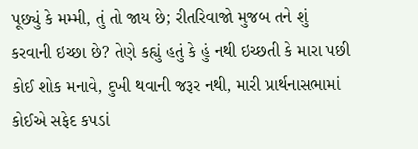પૂછ્યું કે મમ્મી, તું તો જાય છે; રીતરિવાજો મુજબ તને શું કરવાની ઇચ્છા છે? તેણે કહ્યું હતું કે હું નથી ઇચ્છતી કે મારા પછી કોઈ શોક મનાવે, દુખી થવાની જરૂર નથી, મારી પ્રાર્થનાસભામાં કોઈએ સફેદ કપડાં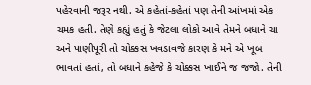પહેરવાની જરૂર નથી. એ કહેતાં-કહેતાં પણ તેની આંખમાં એક ચમક હતી. તેણે કહ્યું હતું કે જેટલા લોકો આવે તેમને બધાને ચા અને પાણીપૂરી તો ચોક્કસ ખવડાવજે કારણ કે મને એ ખૂબ ભાવતાં હતાં, તો બધાને કહેજે કે ચોક્કસ ખાઈને જ જજો. તેની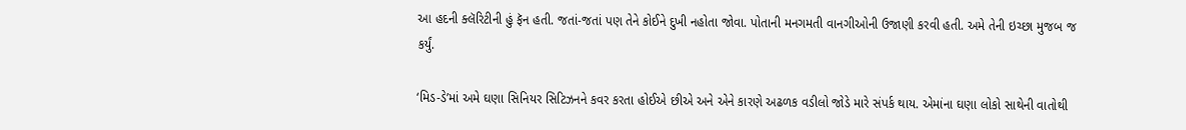આ હદની ક્લૅરિટીની હું ફૅન હતી. જતાં-જતાં પણ તેને કોઈને દુખી નહોતા જોવા. પોતાની મનગમતી વાનગીઓની ઉજાણી કરવી હતી. અમે તેની ઇચ્છા મુજબ જ કર્યું.

‘મિડ-ડે’માં અમે ઘણા સિનિયર સિટિઝનને કવર કરતા હોઈએ છીએ અને એને કારણે અઢળક વડીલો જોડે મારે સંપર્ક થાય. એમાંના ઘણા લોકો સાથેની વાતોથી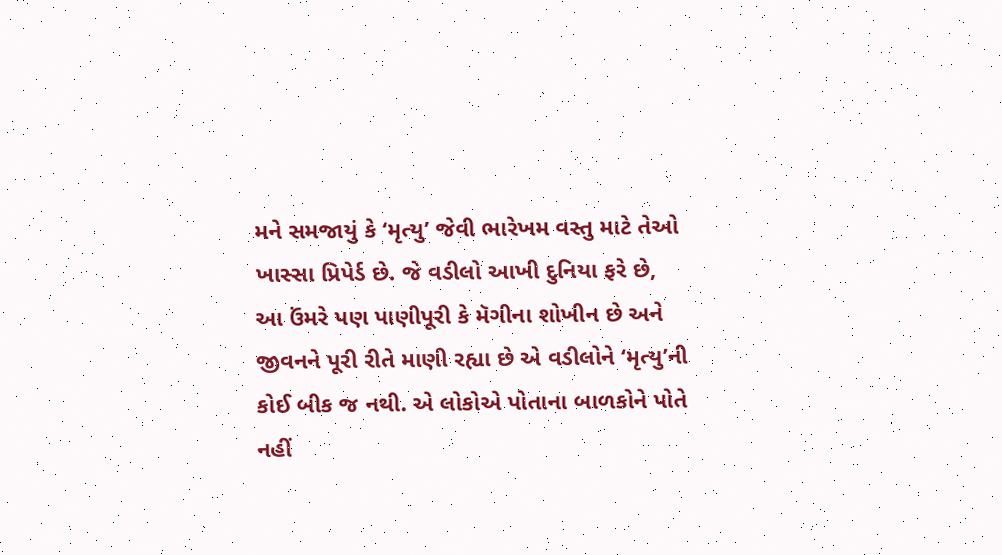મને સમજાયું કે ‘મૃત્યુ’ જેવી ભારેખમ વસ્તુ માટે તેઓ ખાસ્સા પ્રિપેર્ડ છે. જે વડીલો આખી દુનિયા ફરે છે, આ ઉંમરે પણ પાણીપૂરી કે મૅગીના શોખીન છે અને જીવનને પૂરી રીતે માણી રહ્યા છે એ વડીલોને ‘મૃત્યુ’ની કોઈ બીક જ નથી. એ લોકોએ પોતાના બાળકોને પોતે નહીં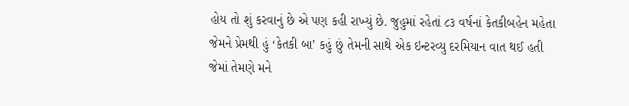હોય તો શું કરવાનું છે એ પણ કહી રાખ્યું છે. જુહુમાં રહેતાં ૮૩ વર્ષનાં કેતકીબહેન મહેતા જેમને પ્રેમથી હું ‘કેતકી બા’ કહું છું તેમની સાથે એક ઇન્ટરવ્યુ દરમિયાન વાત થઈ હતી જેમાં તેમણે મને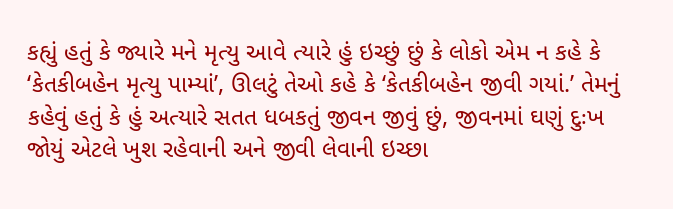કહ્યું હતું કે જ્યારે મને મૃત્યુ આવે ત્યારે હું ઇચ્છું છું કે લોકો એમ ન કહે કે ‘કેતકીબહેન મૃત્યુ પામ્યાં’, ઊલટું તેઓ કહે કે ‘કેતકીબહેન જીવી ગયાં.’ તેમનું કહેવું હતું કે હું અત્યારે સતત ધબકતું જીવન જીવું છું, જીવનમાં ઘણું દુઃખ જોયું એટલે ખુશ રહેવાની અને જીવી લેવાની ઇચ્છા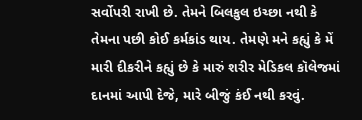સર્વોપરી રાખી છે. તેમને બિલકુલ ઇચ્છા નથી કે તેમના પછી કોઈ કર્મકાંડ થાય. તેમણે મને કહ્યું કે મેં મારી દીકરીને કહ્યું છે કે મારું શરીર મેડિકલ કૉલેજમાં દાનમાં આપી દેજે, મારે બીજું કંઈ નથી કરવું.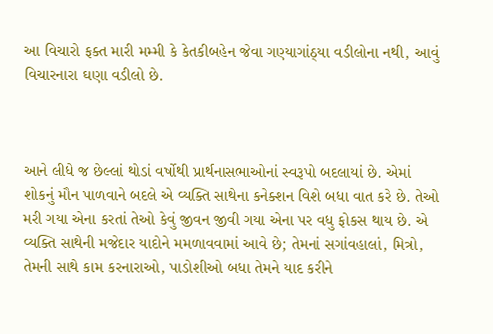આ વિચારો ફક્ત મારી મમ્મી કે કેતકીબહેન જેવા ગણ્યાગાંઠ્યા વડીલોના નથી, આવું વિચારનારા ઘણા વડીલો છે.



આને લીધે જ છેલ્લાં થોડાં વર્ષોથી પ્રાર્થનાસભાઓનાં સ્વરૂપો બદલાયાં છે. એમાં શોકનું મૌન પાળવાને બદલે એ વ્યક્તિ સાથેના કનેક્શન વિશે બધા વાત કરે છે. તેઓ મરી ગયા એના કરતાં તેઓ કેવું જીવન જીવી ગયા એના પર વધુ ફોકસ થાય છે. એ વ્યક્તિ સાથેની મજેદાર યાદોને મમળાવવામાં આવે છે; તેમનાં સગાંવહાલાં, મિત્રો, તેમની સાથે કામ કરનારાઓ, પાડોશીઓ બધા તેમને યાદ કરીને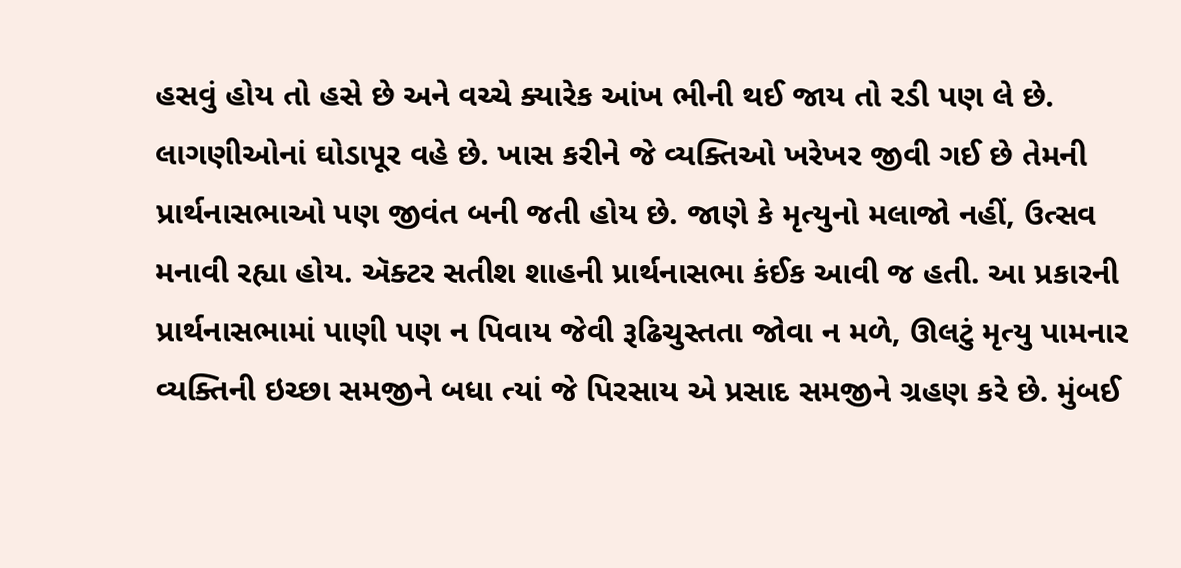હસવું હોય તો હસે છે અને વચ્ચે ક્યારેક આંખ ભીની થઈ જાય તો રડી પણ લે છે. લાગણીઓનાં ઘોડાપૂર વહે છે. ખાસ કરીને જે વ્યક્તિઓ ખરેખર જીવી ગઈ છે તેમની પ્રાર્થનાસભાઓ પણ જીવંત બની જતી હોય છે. જાણે કે મૃત્યુનો મલાજો નહીં, ઉત્સવ મનાવી રહ્યા હોય. ઍક્ટર સતીશ શાહની પ્રાર્થનાસભા કંઈક આવી જ હતી. આ પ્રકારની પ્રાર્થનાસભામાં પાણી પણ ન પિવાય જેવી રૂઢિચુસ્તતા જોવા ન મળે, ઊલટું મૃત્યુ પામનાર વ્યક્તિની ઇચ્છા સમજીને બધા ત્યાં જે પિરસાય એ પ્રસાદ સમજીને ગ્રહણ કરે છે. મુંબઈ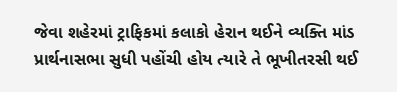જેવા શહેરમાં ટ્રાફિકમાં કલાકો હેરાન થઈને વ્યક્તિ માંડ પ્રાર્થનાસભા સુધી પહોંચી હોય ત્યારે તે ભૂખીતરસી થઈ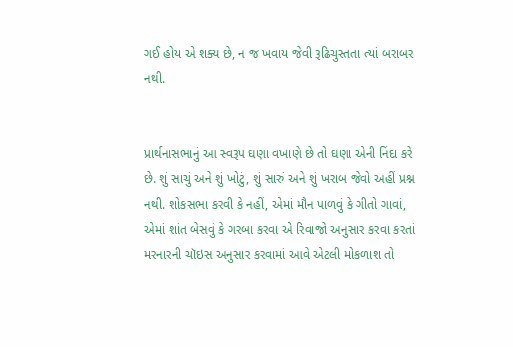ગઈ હોય એ શક્ય છે, ન જ ખવાય જેવી રૂઢિચુસ્તતા ત્યાં બરાબર નથી.


પ્રાર્થનાસભાનું આ સ્વરૂપ ઘણા વખાણે છે તો ઘણા એની નિંદા કરે છે. શું સાચું અને શું ખોટું, શું સારું અને શું ખરાબ જેવો અહીં પ્રશ્ન નથી. શોકસભા કરવી કે નહીં, એમાં મૌન પાળવું કે ગીતો ગાવાં, એમાં શાંત બેસવું કે ગરબા કરવા એ રિવાજો અનુસાર કરવા કરતાં મરનારની ચૉઇસ અનુસાર કરવામાં આવે એટલી મોકળાશ તો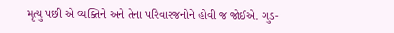મૃત્યુ પછી એ વ્યક્તિને અને તેના પરિવારજનોને હોવી જ જોઈએ. ગુડ-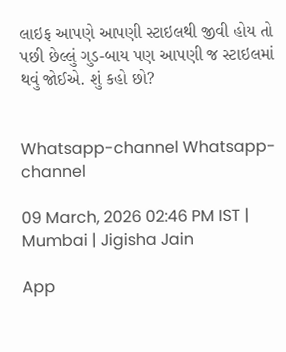લાઇફ આપણે આપણી સ્ટાઇલથી જીવી હોય તો પછી છેલ્લું ગુડ-બાય પણ આપણી જ સ્ટાઇલમાં થવું જોઈએ. શું કહો છો?


Whatsapp-channel Whatsapp-channel

09 March, 2026 02:46 PM IST | Mumbai | Jigisha Jain

App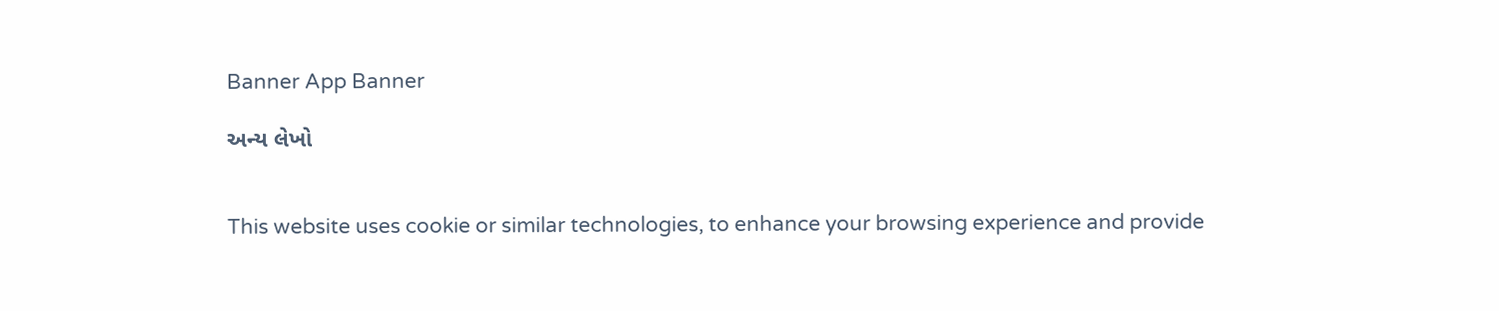Banner App Banner

અન્ય લેખો


This website uses cookie or similar technologies, to enhance your browsing experience and provide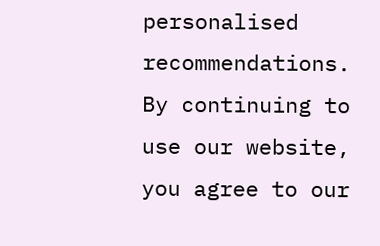personalised recommendations. By continuing to use our website, you agree to our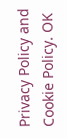Privacy Policy and Cookie Policy. OK